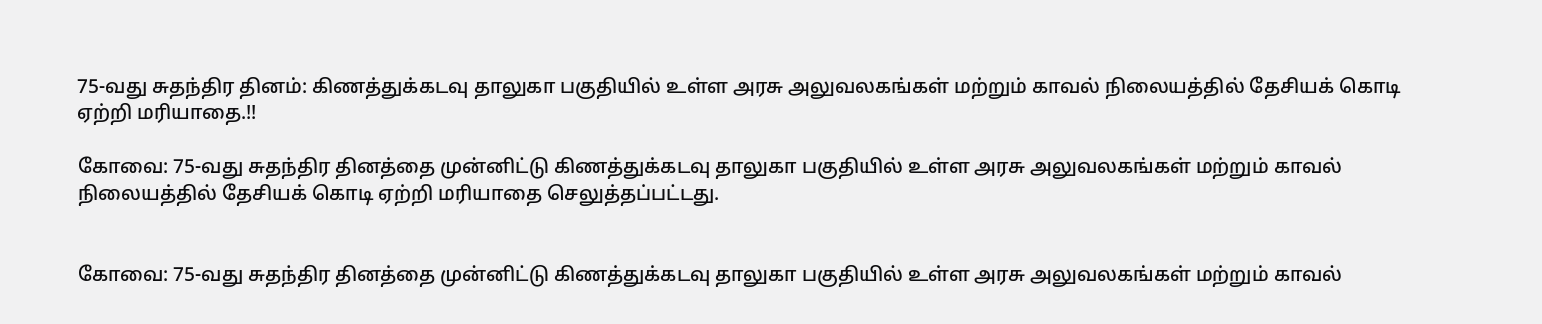75-வது சுதந்திர தினம்: கிணத்துக்கடவு தாலுகா பகுதியில் உள்ள அரசு அலுவலகங்கள் மற்றும் காவல் நிலையத்தில் தேசியக் கொடி ஏற்றி மரியாதை.!!

கோவை: 75-வது சுதந்திர தினத்தை முன்னிட்டு கிணத்துக்கடவு தாலுகா பகுதியில் உள்ள அரசு அலுவலகங்கள் மற்றும் காவல் நிலையத்தில் தேசியக் கொடி ஏற்றி மரியாதை செலுத்தப்பட்டது.


கோவை: 75-வது சுதந்திர தினத்தை முன்னிட்டு கிணத்துக்கடவு தாலுகா பகுதியில் உள்ள அரசு அலுவலகங்கள் மற்றும் காவல்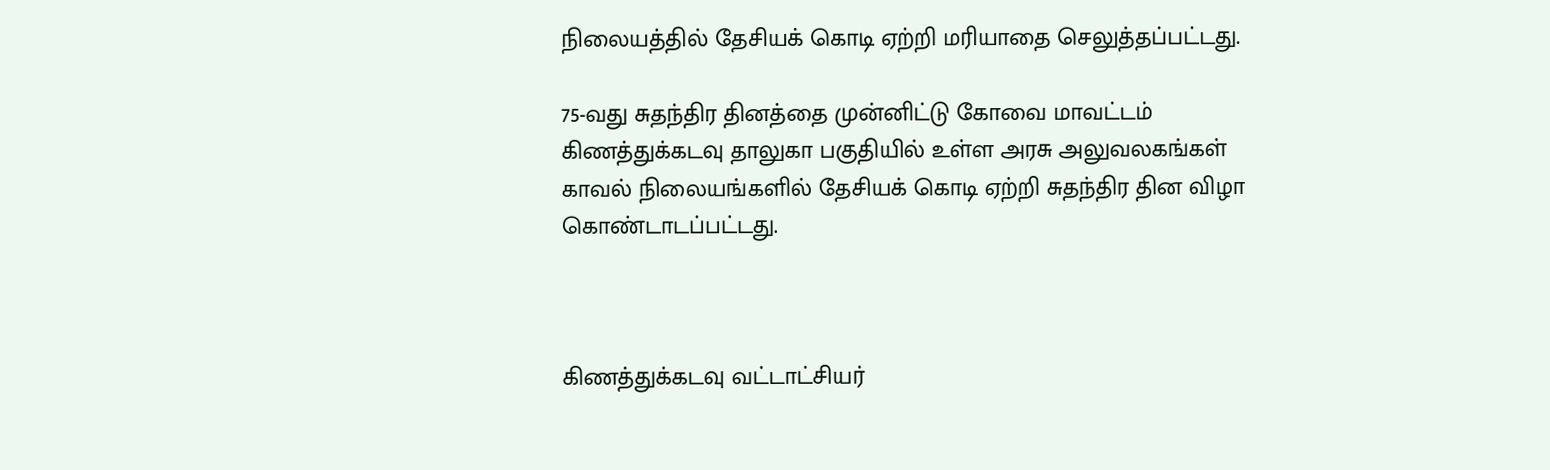நிலையத்தில் தேசியக் கொடி ஏற்றி மரியாதை செலுத்தப்பட்டது.

75-வது சுதந்திர தினத்தை முன்னிட்டு கோவை மாவட்டம் கிணத்துக்கடவு தாலுகா பகுதியில் உள்ள அரசு அலுவலகங்கள் காவல் நிலையங்களில் தேசியக் கொடி ஏற்றி சுதந்திர தின விழா கொண்டாடப்பட்டது.



கிணத்துக்கடவு வட்டாட்சியர்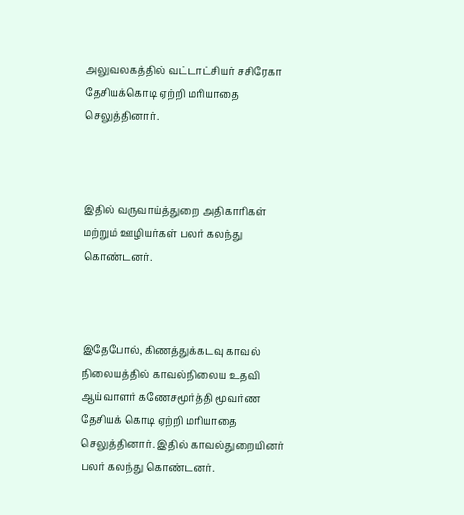அலுவலகத்தில் வட்டாட்சியர் சசிரேகா தேசியக்கொடி ஏற்றி மரியாதை செலுத்தினார்.



இதில் வருவாய்த்துறை அதிகாரிகள் மற்றும் ஊழியர்கள் பலர் கலந்து கொண்டனர்.



இதேபோல், கிணத்துக்கடவு காவல் நிலையத்தில் காவல்நிலைய உதவி ஆய்வாளர் கணேசமூர்த்தி மூவர்ண தேசியக் கொடி ஏற்றி மரியாதை செலுத்தினார். இதில் காவல்துறையினர் பலர் கலந்து கொண்டனர்.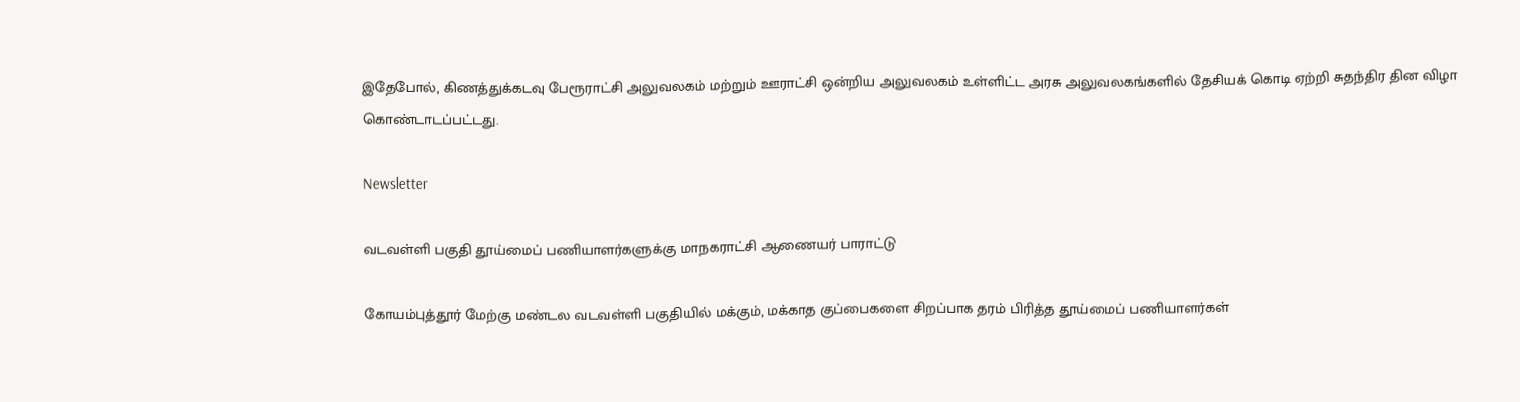இதேபோல், கிணத்துக்கடவு பேரூராட்சி அலுவலகம் மற்றும் ஊராட்சி ஒன்றிய அலுவலகம் உள்ளிட்ட அரசு அலுவலகங்களில் தேசியக் கொடி ஏற்றி சுதந்திர தின விழா கொண்டாடப்பட்டது.

Newsletter

வடவள்ளி பகுதி தூய்மைப் பணியாளர்களுக்கு மாநகராட்சி ஆணையர் பாராட்டு

கோயம்புத்தூர் மேற்கு மண்டல வடவள்ளி பகுதியில் மக்கும், மக்காத குப்பைகளை சிறப்பாக தரம் பிரித்த தூய்மைப் பணியாளர்கள்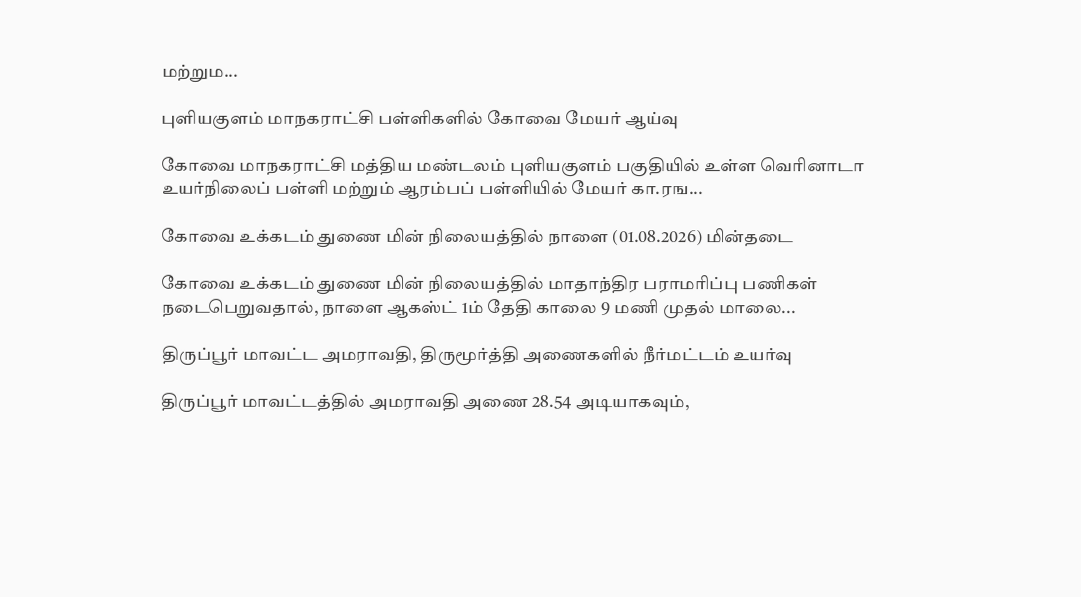மற்றும...

புளியகுளம் மாநகராட்சி பள்ளிகளில் கோவை மேயர் ஆய்வு

கோவை மாநகராட்சி மத்திய மண்டலம் புளியகுளம் பகுதியில் உள்ள வெரினாடா உயர்நிலைப் பள்ளி மற்றும் ஆரம்பப் பள்ளியில் மேயர் கா.ரங...

கோவை உக்கடம் துணை மின் நிலையத்தில் நாளை (01.08.2026) மின்தடை

கோவை உக்கடம் துணை மின் நிலையத்தில் மாதாந்திர பராமரிப்பு பணிகள் நடைபெறுவதால், நாளை ஆகஸ்ட் 1ம் தேதி காலை 9 மணி முதல் மாலை...

திருப்பூர் மாவட்ட அமராவதி, திருமூர்த்தி அணைகளில் நீர்மட்டம் உயர்வு

திருப்பூர் மாவட்டத்தில் அமராவதி அணை 28.54 அடியாகவும்,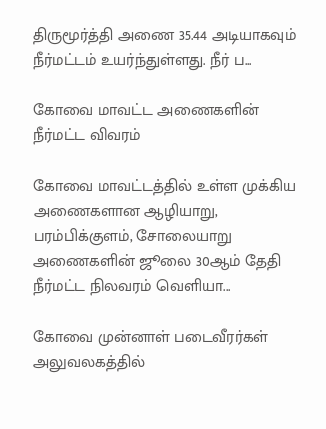திருமூர்த்தி அணை 35.44 அடியாகவும் நீர்மட்டம் உயர்ந்துள்ளது. நீர் ப...

கோவை மாவட்ட அணைகளின் நீர்மட்ட விவரம்

கோவை மாவட்டத்தில் உள்ள முக்கிய அணைகளான ஆழியாறு, பரம்பிக்குளம், சோலையாறு அணைகளின் ஜூலை 30ஆம் தேதி நீர்மட்ட நிலவரம் வெளியா...

கோவை முன்னாள் படைவீரர்கள் அலுவலகத்தில்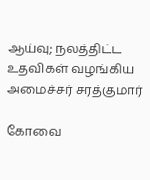ஆய்வு; நலத்திட்ட உதவிகள் வழங்கிய அமைச்சர் சரத்குமார்

கோவை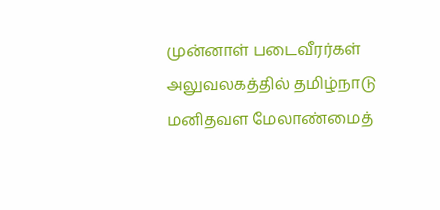முன்னாள் படைவீரர்கள் அலுவலகத்தில் தமிழ்நாடு மனிதவள மேலாண்மைத்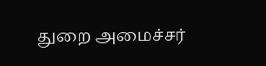துறை அமைச்சர்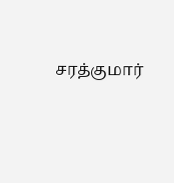சரத்குமார்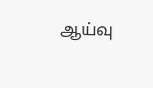ஆய்வு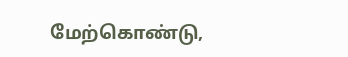மேற்கொண்டு,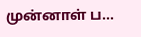முன்னாள் ப...